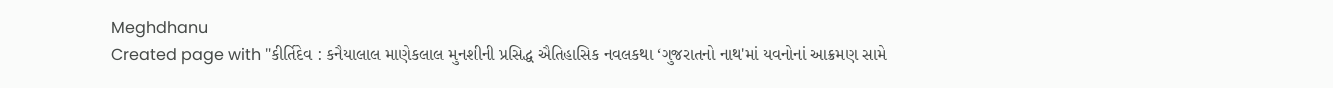Meghdhanu
Created page with "કીર્તિદેવ : કનૈયાલાલ માણેકલાલ મુનશીની પ્રસિદ્ધ ઐતિહાસિક નવલકથા ‘ગુજરાતનો નાથ'માં યવનોનાં આક્રમણ સામે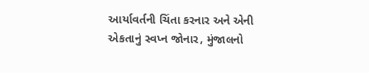આર્યાવર્તની ચિંતા કરનાર અને એની એકતાનું સ્વપ્ન જોનાર, મુંજાલનો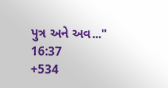પુત્ર અને અવ..."
16:37
+534